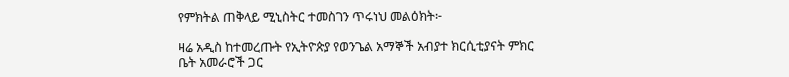የምክትል ጠቅላይ ሚኒስትር ተመስገን ጥሩነህ መልዕክት፦

ዛሬ አዲስ ከተመረጡት የኢትዮጵያ የወንጌል አማኞች አብያተ ክርሲቲያናት ምክር ቤት አመራሮች ጋር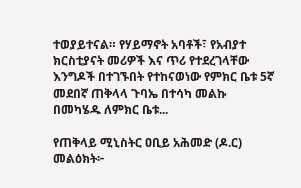ተወያይተናል። የሃይማኖት አባቶች፣ የአብያተ ክርስቲያናት መሪዎች እና ጥሪ የተደረገላቸው እንግዶች በተገኙበት የተከናወነው የምክር ቤቱ 5ኛ መደበኛ ጠቅላላ ጉባኤ በተሳካ መልኩ በመካሄዱ ለምክር ቤቱ...

የጠቅላይ ሚኒስትር ዐቢይ አሕመድ (ዶ.ር) መልዕክት፦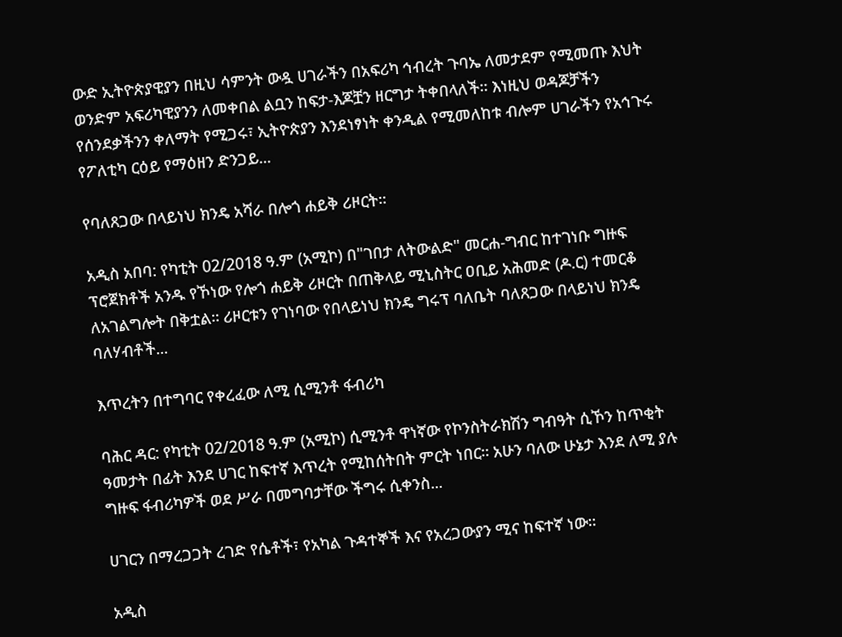ውድ ኢትዮጵያዊያን በዚህ ሳምንት ውዷ ሀገራችን በአፍሪካ ኅብረት ጉባኤ ለመታደም የሚመጡ እህት ወንድም አፍሪካዊያንን ለመቀበል ልቧን ከፍታ-እጆቿን ዘርግታ ትቀበላለች። እነዚህ ወዳጆቻችን የሰንደቃችንን ቀለማት የሚጋሩ፣ ኢትዮጵያን እንደነፃነት ቀንዲል የሚመለከቱ ብሎም ሀገራችን የአኅጉሩ የፖለቲካ ርዕይ የማዕዘን ድንጋይ...

የባለጸጋው በላይነህ ክንዴ አሻራ በሎጎ ሐይቅ ሪዞርት።

አዲስ አበባ: የካቲት 02/2018 ዓ.ም (አሚኮ) በ"ገበታ ለትውልድ" መርሐ-ግብር ከተገነቡ ግዙፍ ፕሮጀክቶች አንዱ የኾነው የሎጎ ሐይቅ ሪዞርት በጠቅላይ ሚኒስትር ዐቢይ አሕመድ (ዶ.ር) ተመርቆ ለአገልግሎት በቅቷል። ሪዞርቱን የገነባው የበላይነህ ክንዴ ግሩፕ ባለቤት ባለጸጋው በላይነህ ክንዴ ባለሃብቶች...

እጥረትን በተግባር የቀረፈው ለሚ ሲሚንቶ ፋብሪካ

ባሕር ዳር: የካቲት 02/2018 ዓ.ም (አሚኮ) ሲሚንቶ ዋነኛው የኮንስትራክሽን ግብዓት ሲኾን ከጥቂት ዓመታት በፊት እንደ ሀገር ከፍተኛ እጥረት የሚከሰትበት ምርት ነበር፡፡ አሁን ባለው ሁኔታ እንደ ለሚ ያሉ ግዙፍ ፋብሪካዎች ወደ ሥራ በመግባታቸው ችግሩ ሲቀንስ...

ሀገርን በማረጋጋት ረገድ የሴቶች፣ የአካል ጉዳተኞች እና የአረጋውያን ሚና ከፍተኛ ነው።

አዲስ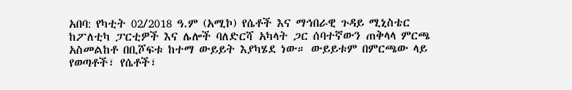አበባ: የካቲት 02/2018 ዓ.ም (አሚኮ) የሴቶች እና ማኅበራዊ ጉዳይ ሚኒስቴር ከፖለቲካ ፓርቲዎች እና ሌሎች ባለድርሻ አካላት ጋር ሰባተኛውን ጠቅላላ ምርጫ አስመልከቶ በቢሾፍቱ ከተማ ውይይት እያካሄደ ነው። ውይይቱም በምርጫው ላይ የወጣቶች፣ የሴቶች፣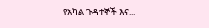የአካል ጉዳተኞች እና...